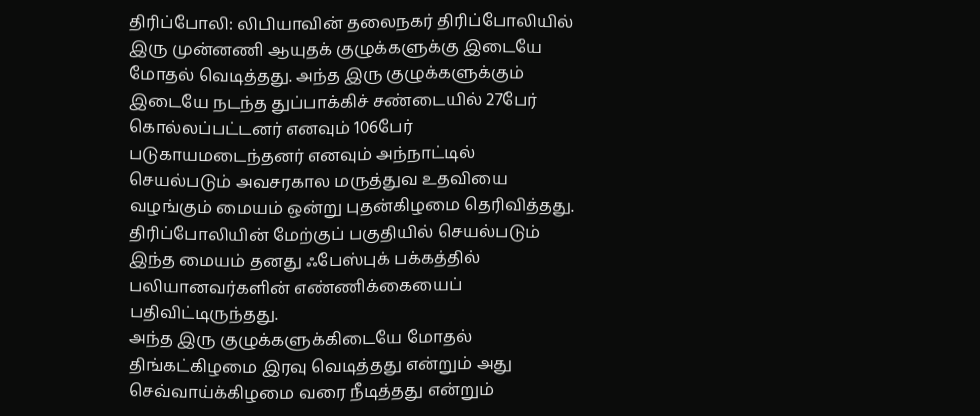திரிப்போலி: லிபியாவின் தலைநகர் திரிப்போலியில் இரு முன்னணி ஆயுதக் குழுக்களுக்கு இடையே மோதல் வெடித்தது. அந்த இரு குழுக்களுக்கும் இடையே நடந்த துப்பாக்கிச் சண்டையில் 27பேர் கொல்லப்பட்டனர் எனவும் 106பேர் படுகாயமடைந்தனர் எனவும் அந்நாட்டில் செயல்படும் அவசரகால மருத்துவ உதவியை வழங்கும் மையம் ஒன்று புதன்கிழமை தெரிவித்தது.
திரிப்போலியின் மேற்குப் பகுதியில் செயல்படும் இந்த மையம் தனது ஃபேஸ்புக் பக்கத்தில் பலியானவர்களின் எண்ணிக்கையைப் பதிவிட்டிருந்தது.
அந்த இரு குழுக்களுக்கிடையே மோதல் திங்கட்கிழமை இரவு வெடித்தது என்றும் அது செவ்வாய்க்கிழமை வரை நீடித்தது என்றும்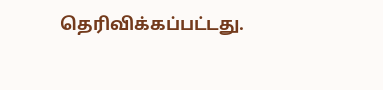தெரிவிக்கப்பட்டது.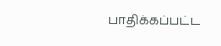பாதிக்கப்பட்ட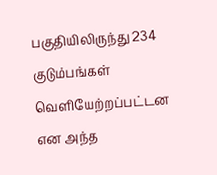பகுதியிலிருந்து 234 குடும்பங்கள் வெளியேற்றப்பட்டன என அந்த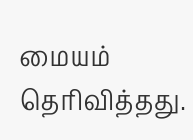மையம் தெரிவித்தது.